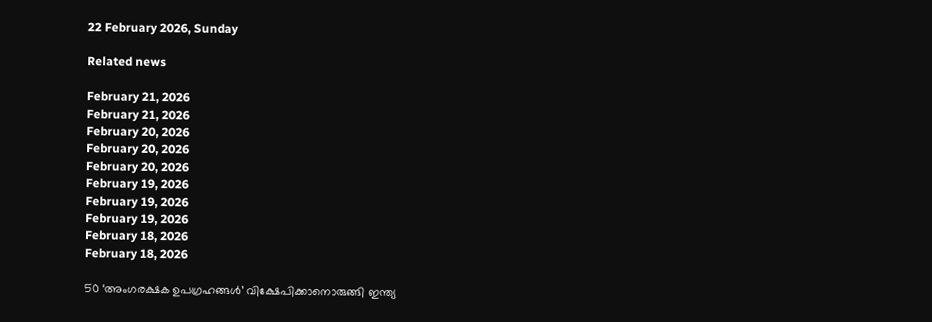22 February 2026, Sunday

Related news

February 21, 2026
February 21, 2026
February 20, 2026
February 20, 2026
February 20, 2026
February 19, 2026
February 19, 2026
February 19, 2026
February 18, 2026
February 18, 2026

50 ‘അംഗരക്ഷക ഉപഗ്രഹങ്ങൾ’ വിക്ഷേപിക്കാനൊരുങ്ങി ഇന്ത്യ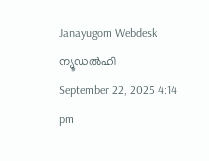Janayugom Webdesk
ന്യൂഡല്‍ഹി
September 22, 2025 4:14 pm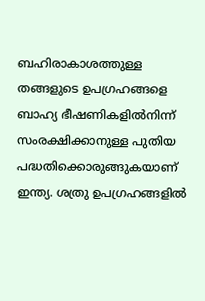ബഹിരാകാശത്തുള്ള തങ്ങളുടെ ഉപഗ്രഹങ്ങളെ ബാഹ്യ ഭീഷണികളിൽനിന്ന് സംരക്ഷിക്കാനുള്ള പുതിയ പദ്ധതിക്കൊരുങ്ങുകയാണ് ഇന്ത്യ. ശത്രു ഉപഗ്രഹങ്ങളിൽ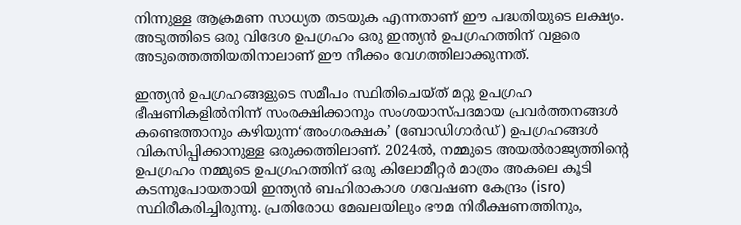നിന്നുള്ള ആക്രമണ സാധ്യത തടയുക എന്നതാണ് ഈ പദ്ധതിയുടെ ലക്ഷ്യം. അടുത്തിടെ ഒരു വിദേശ ഉപഗ്രഹം ഒരു ഇന്ത്യൻ ഉപഗ്രഹത്തിന് വളരെ അടുത്തെത്തിയതിനാലാണ് ഈ നീക്കം വേഗത്തിലാക്കുന്നത്.

ഇന്ത്യൻ ഉപഗ്രഹങ്ങളുടെ സമീപം സ്ഥിതിചെയ്ത് മറ്റു ഉപഗ്രഹ ഭീഷണികളിൽനിന്ന് സംരക്ഷിക്കാനും സംശയാസ്പദമായ പ്രവർത്തനങ്ങൾ കണ്ടെത്താനും കഴിയുന്ന‘അംഗരക്ഷക’ (ബോഡിഗാർഡ്) ഉപഗ്രഹങ്ങൾ വികസിപ്പിക്കാനുള്ള ഒരുക്കത്തിലാണ്. 2024ൽ, നമ്മുടെ അയൽരാജ്യത്തിന്റെ ഉപഗ്രഹം നമ്മുടെ ഉപഗ്രഹത്തിന് ഒരു കിലോമീറ്റർ മാത്രം അകലെ കൂടി കടന്നുപോയതായി ഇന്ത്യൻ ബഹിരാകാശ ഗവേഷണ കേന്ദ്രം (isro) സ്ഥിരീകരിച്ചിരുന്നു. പ്രതിരോധ മേഖലയിലും ഭൗമ നിരീക്ഷണത്തിനും,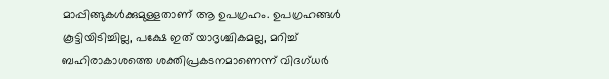മാപ്പിങ്ങുകൾക്കുമുള്ളതാണ് ആ ഉപഗ്രഹം. ഉപഗ്രഹങ്ങൾ കൂട്ടിയിടിച്ചില്ല, പക്ഷേ ഇത് യാദൃശ്ചികമല്ല, മറിച്ച് ബഹിരാകാശത്തെ ശക്തിപ്രകടനമാണെന്ന് വിദഗ്ധർ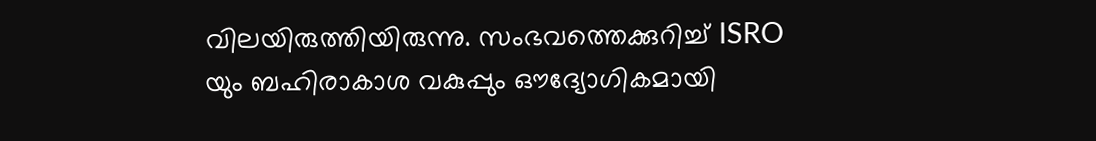വിലയിരുത്തിയിരുന്നു. സംഭവത്തെക്കുറിച്ച് ISRO യും ബഹിരാകാശ വകുപ്പും ഔദ്യോഗികമായി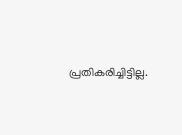പ്രതികരിച്ചിട്ടില്ല.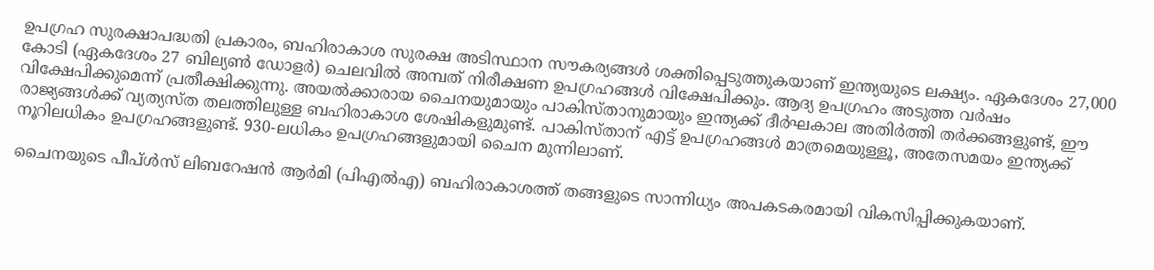ഉപഗ്രഹ സുരക്ഷാപദ്ധതി പ്രകാരം, ബഹിരാകാശ സുരക്ഷ അടിസ്ഥാന സൗകര്യങ്ങൾ ശക്തിപ്പെടുത്തുകയാണ് ഇന്ത്യയുടെ ലക്ഷ്യം. ഏകദേശം 27,000 കോടി (ഏകദേശം 27 ബില്യൺ ഡോളർ) ചെലവിൽ അമ്പത് നിരീക്ഷണ ഉപഗ്രഹങ്ങൾ വിക്ഷേപിക്കും. ആദ്യ ഉപഗ്രഹം അടുത്ത വർഷം വിക്ഷേപിക്കുമെന്ന് പ്രതീക്ഷിക്കുന്നു. അയൽക്കാരായ ചൈനയുമായും പാകിസ്താനുമായും ഇന്ത്യക്ക് ദീർഘകാല അതിർത്തി തർക്കങ്ങളുണ്ട്, ഈ രാജ്യങ്ങൾക്ക് വ്യത്യസ്ത തലത്തിലുള്ള ബഹിരാകാശ ശേഷികളുമുണ്ട്. പാകിസ്താന് എട്ട് ഉപഗ്രഹങ്ങൾ മാത്രമെയുള്ളൂ, അതേസമയം ഇന്ത്യക്ക് നൂറിലധികം ഉപഗ്രഹങ്ങളുണ്ട്. 930-ലധികം ഉപഗ്രഹങ്ങളുമായി ചൈന മുന്നിലാണ്.

ചൈനയുടെ പീപ്ൾസ് ലിബറേഷൻ ആർമി (പിഎൽഎ) ബഹിരാകാശത്ത് തങ്ങളുടെ സാന്നിധ്യം അപകടകരമായി വികസിപ്പിക്കുകയാണ്.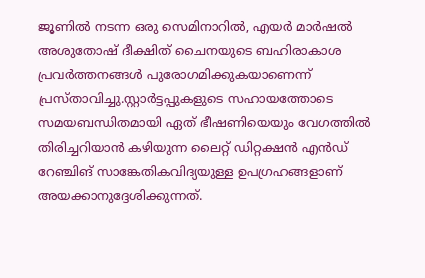ജൂണിൽ നടന്ന ഒരു സെമിനാറിൽ, എയർ മാർഷൽ അശുതോഷ് ദീക്ഷിത് ചൈനയുടെ ബഹിരാകാശ പ്രവർത്തനങ്ങൾ പുരോഗമിക്കുകയാണെന്ന് പ്രസ്താവിച്ചു.സ്റ്റാർട്ടപ്പുകളുടെ സഹായത്തോടെ സമയബന്ധിതമായി ഏത് ഭീഷണിയെയും വേഗത്തിൽ തിരിച്ചറിയാൻ കഴിയുന്ന ലൈറ്റ് ഡിറ്റക്ഷൻ എൻഡ് റേഞ്ചിങ് സാങ്കേതികവിദ്യയുള്ള ഉപഗ്രഹങ്ങളാണ് അയക്കാനുദ്ദേശിക്കുന്നത്.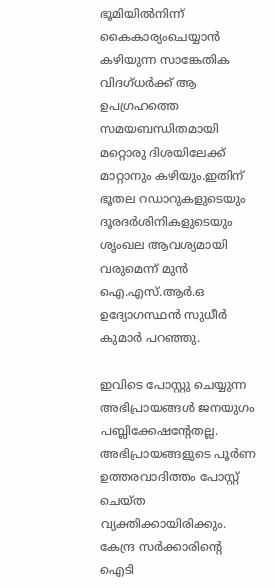ഭൂമിയിൽനിന്ന് കൈകാര്യംചെയ്യാൻ കഴിയുന്ന സാങ്കേതിക വിദഗ്ധർക്ക് ആ ഉപഗ്രഹത്തെ സമയബന്ധിതമായി മറ്റൊരു ദിശയിലേക്ക് മാറ്റാനും കഴിയും.ഇതിന് ഭൂതല റഡാറുകളുടെയും ദൂരദർശിനികളുടെയും ശൃംഖല ആവശ്യമായി വരുമെന്ന് മുൻ ഐ.എസ്.ആർ.ഒ ഉദ്യോഗസ്ഥൻ സുധീർ കുമാർ പറഞ്ഞു.

ഇവിടെ പോസ്റ്റു ചെയ്യുന്ന അഭിപ്രായങ്ങള്‍ ജനയുഗം പബ്ലിക്കേഷന്റേതല്ല. അഭിപ്രായങ്ങളുടെ പൂര്‍ണ ഉത്തരവാദിത്തം പോസ്റ്റ് ചെയ്ത വ്യക്തിക്കായിരിക്കും. കേന്ദ്ര സര്‍ക്കാരിന്റെ ഐടി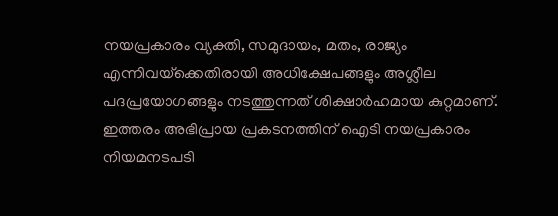നയപ്രകാരം വ്യക്തി, സമുദായം, മതം, രാജ്യം എന്നിവയ്‌ക്കെതിരായി അധിക്ഷേപങ്ങളും അശ്ലീല പദപ്രയോഗങ്ങളും നടത്തുന്നത് ശിക്ഷാര്‍ഹമായ കുറ്റമാണ്. ഇത്തരം അഭിപ്രായ പ്രകടനത്തിന് ഐടി നയപ്രകാരം നിയമനടപടി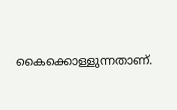കൈക്കൊള്ളുന്നതാണ്.